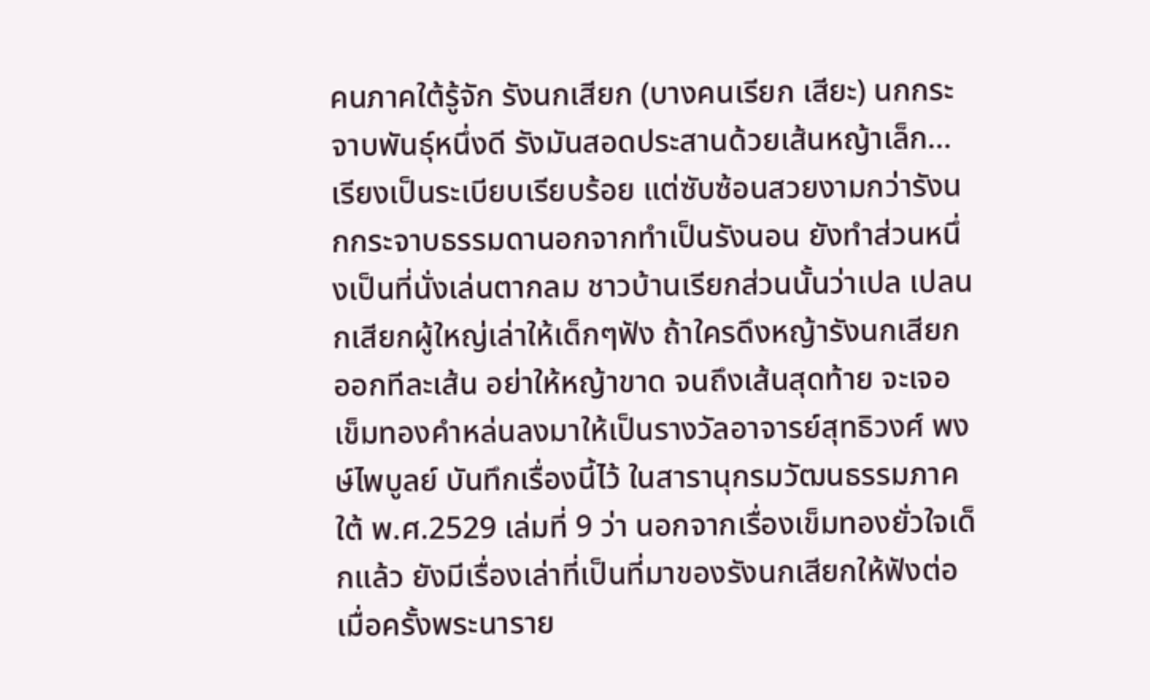คนภาคใต้รู้จัก รังนกเสียก (บางคนเรียก เสียะ) นกกระจาบพันธุ์หนึ่งดี รังมันสอดประสานด้วยเส้นหญ้าเล็ก...เรียงเป็นระเบียบเรียบร้อย แต่ซับซ้อนสวยงามกว่ารังนกกระจาบธรรมดานอกจากทำเป็นรังนอน ยังทำส่วนหนึ่งเป็นที่นั่งเล่นตากลม ชาวบ้านเรียกส่วนนั้นว่าเปล เปลนกเสียกผู้ใหญ่เล่าให้เด็กๆฟัง ถ้าใครดึงหญ้ารังนกเสียกออกทีละเส้น อย่าให้หญ้าขาด จนถึงเส้นสุดท้าย จะเจอเข็มทองคำหล่นลงมาให้เป็นรางวัลอาจารย์สุทธิวงศ์ พงษ์ไพบูลย์ บันทึกเรื่องนี้ไว้ ในสารานุกรมวัฒนธรรมภาคใต้ พ.ศ.2529 เล่มที่ 9 ว่า นอกจากเรื่องเข็มทองยั่วใจเด็กแล้ว ยังมีเรื่องเล่าที่เป็นที่มาของรังนกเสียกให้ฟังต่อเมื่อครั้งพระนาราย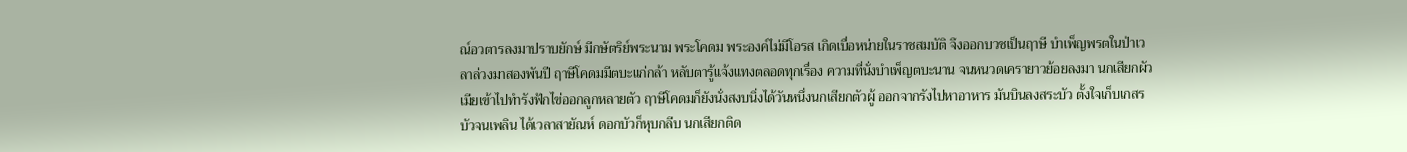ณ์อวตารลงมาปราบยักษ์ มีกษัตริย์พระนาม พระโคดม พระองค์ไม่มีโอรส เกิดเบื่อหน่ายในราชสมบัติ จึงออกบวชเป็นฤาษี บำเพ็ญพรตในป่าเวลาล่วงมาสองพันปี ฤาษีโคดมมีตบะแก่กล้า หลับตารู้แจ้งแทงตลอดทุกเรื่อง ความที่นั่งบำเพ็ญตบะนาน จนหนวดเครายาวย้อยลงมา นกเสียกผัวเมียเข้าไปทำรังฟักไข่ออกลูกหลายตัว ฤาษีโคดมก็ยังนั่งสงบนิ่งได้วันหนึ่งนกเสียกตัวผู้ ออกจากรังไปหาอาหาร มันบินลงสระบัว ตั้งใจเก็บเกสรบัวจนเพลิน ได้เวลาสายัณห์ ดอกบัวก็หุบกลีบ นกเสียกติด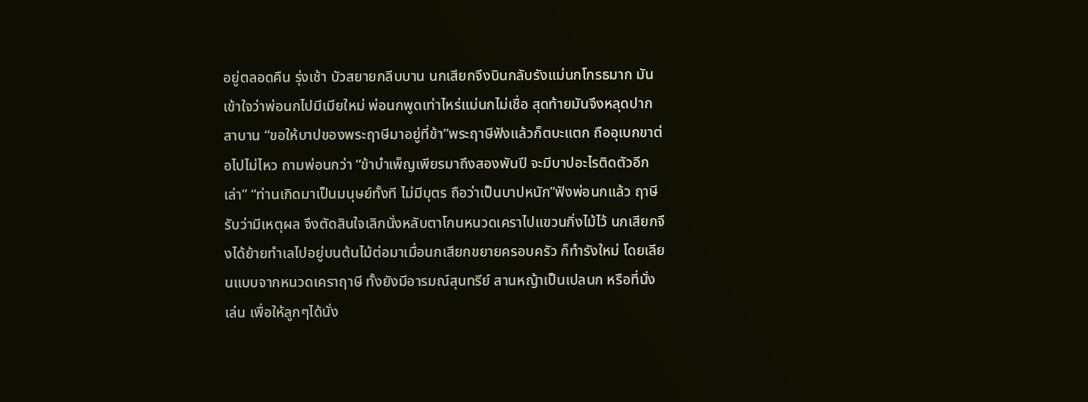อยู่ตลอดคืน รุ่งเช้า บัวสยายกลีบบาน นกเสียกจึงบินกลับรังแม่นกโกรธมาก มันเข้าใจว่าพ่อนกไปมีเมียใหม่ พ่อนกพูดเท่าไหร่แม่นกไม่เชื่อ สุดท้ายมันจึงหลุดปากสาบาน “ขอให้บาปของพระฤาษีมาอยู่ที่ข้า”พระฤาษีฟังแล้วก็ตบะแตก ถืออุเบกขาต่อไปไม่ไหว ถามพ่อนกว่า “ข้าบำเพ็ญเพียรมาถึงสองพันปี จะมีบาปอะไรติดตัวอีกเล่า” “ท่านเกิดมาเป็นมนุษย์ทั้งที ไม่มีบุตร ถือว่าเป็นบาปหนัก”ฟังพ่อนกแล้ว ฤาษีรับว่ามีเหตุผล จึงตัดสินใจเลิกนั่งหลับตาโกนหนวดเคราไปแขวนกิ่งไม้ไว้ นกเสียกจึงได้ย้ายทำเลไปอยู่บนต้นไม้ต่อมาเมื่อนกเสียกขยายครอบครัว ก็ทำรังใหม่ โดยเลียนแบบจากหนวดเคราฤาษี ทั้งยังมีอารมณ์สุนทรีย์ สานหญ้าเป็นเปลนก หรือที่นั่งเล่น เพื่อให้ลูกๆได้นั่ง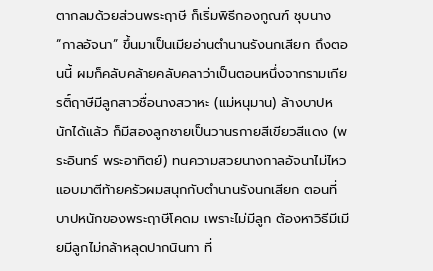ตากลมด้วยส่วนพระฤาษี ก็เริ่มพิธีกองกูณฑ์ ชุบนาง “กาลอัจนา” ขึ้นมาเป็นเมียอ่านตำนานรังนกเสียก ถึงตอนนี้ ผมก็คลับคล้ายคลับคลาว่าเป็นตอนหนึ่งจากรามเกียรติ์ฤาษีมีลูกสาวชื่อนางสวาหะ (แม่หนุมาน) ล้างบาปหนักได้แล้ว ก็มีสองลูกชายเป็นวานรกายสีเขียวสีแดง (พระอินทร์ พระอาทิตย์) ทนความสวยนางกาลอัจนาไม่ไหว แอบมาตีท้ายครัวผมสนุกกับตำนานรังนกเสียก ตอนที่บาปหนักของพระฤาษีโคดม เพราะไม่มีลูก ต้องหาวิธีมีเมียมีลูกไม่กล้าหลุดปากนินทา ที่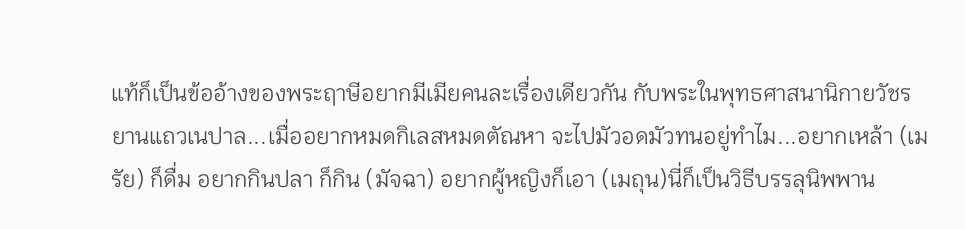แท้ก็เป็นข้ออ้างของพระฤาษีอยากมีเมียคนละเรื่องเดียวกัน กับพระในพุทธศาสนานิกายวัชรยานแถวเนปาล...เมื่ออยากหมดกิเลสหมดตัณหา จะไปมัวอดมัวทนอยู่ทำไม...อยากเหล้า (เมรัย) ก็ดื่ม อยากกินปลา ก็กิน (มัจฉา) อยากผู้หญิงก็เอา (เมถุน)นี่ก็เป็นวิธีบรรลุนิพพาน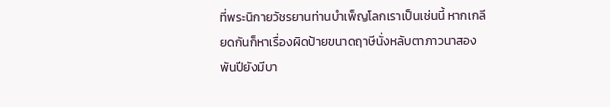ที่พระนิกายวัชรยานท่านบำเพ็ญโลกเราเป็นเช่นนี้ หากเกลียดกันก็หาเรื่องผิดป้ายขนาดฤาษีนั่งหลับตาภาวนาสองพันปียังมีบา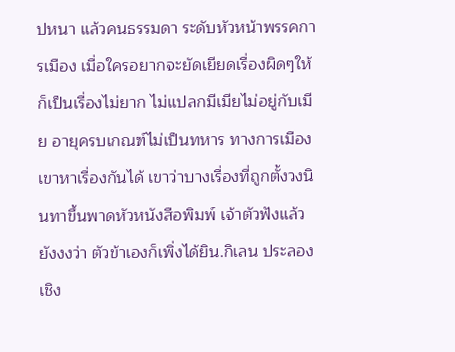ปหนา แล้วคนธรรมดา ระดับหัวหน้าพรรคการเมือง เมื่อใครอยากจะยัดเยียดเรื่องผิดๆให้ก็เป็นเรื่องไม่ยาก ไม่แปลกมีเมียไม่อยู่กับเมีย อายุครบเกณฑ์ไม่เป็นทหาร ทางการเมืองเขาหาเรื่องกันได้ เขาว่าบางเรื่องที่ถูกตั้งวงนินทาขึ้นพาดหัวหนังสือพิมพ์ เจ้าตัวฟังแล้วยังงงว่า ตัวข้าเองก็เพิ่งได้ยิน.กิเลน ประลองเชิง